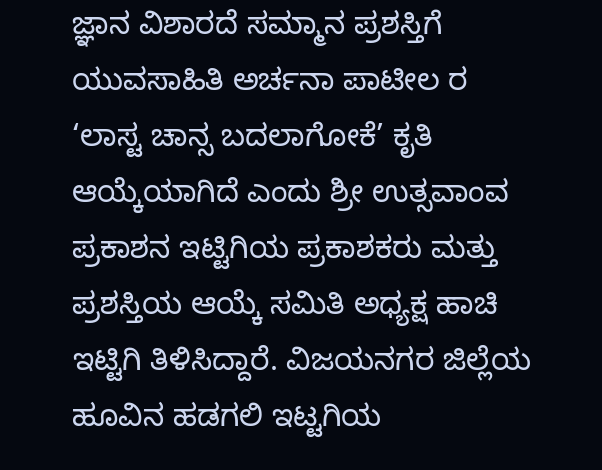ಜ್ಞಾನ ವಿಶಾರದೆ ಸಮ್ಮಾನ ಪ್ರಶಸ್ತಿಗೆ ಯುವಸಾಹಿತಿ ಅರ್ಚನಾ ಪಾಟೀಲ ರ ‘ಲಾಸ್ಟ ಚಾನ್ಸ ಬದಲಾಗೋಕೆ’ ಕೃತಿ ಆಯ್ಕೆಯಾಗಿದೆ ಎಂದು ಶ್ರೀ ಉತ್ಸವಾಂವ ಪ್ರಕಾಶನ ಇಟ್ಟಿಗಿಯ ಪ್ರಕಾಶಕರು ಮತ್ತು ಪ್ರಶಸ್ತಿಯ ಆಯ್ಕೆ ಸಮಿತಿ ಅಧ್ಯಕ್ಷ ಹಾಚಿ ಇಟ್ಟಿಗಿ ತಿಳಿಸಿದ್ದಾರೆ. ವಿಜಯನಗರ ಜಿಲ್ಲೆಯ ಹೂವಿನ ಹಡಗಲಿ ಇಟ್ಟಗಿಯ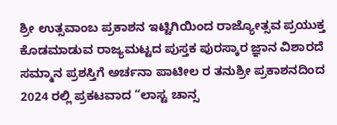ಶ್ರೀ ಉತ್ಸವಾಂಬ ಪ್ರಕಾಶನ ಇಟ್ಟಿಗಿಯಿಂದ ರಾಜ್ಯೋತ್ಸವ ಪ್ರಯುಕ್ತ ಕೊಡಮಾಡುವ ರಾಜ್ಯಮಟ್ಟದ ಪುಸ್ತಕ ಪುರಸ್ಕಾರ ಜ್ಞಾನ ವಿಶಾರದೆ ಸಮ್ಮಾನ ಪ್ರಶಸ್ತಿಗೆ ಅರ್ಚನಾ ಪಾಟೀಲ ರ ತನುಶ್ರೀ ಪ್ರಕಾಶನದಿಂದ 2024 ರಲ್ಲಿ ಪ್ರಕಟವಾದ “ಲಾಸ್ಟ ಚಾನ್ಸ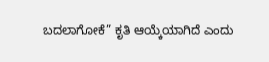ಬದಲಾಗೋಕೆ” ಕೃತಿ ಆಯ್ಕೆಯಾಗಿದೆ ಎಂದು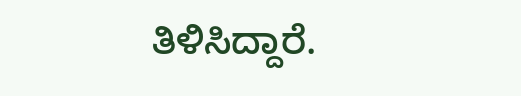ತಿಳಿಸಿದ್ದಾರೆ.